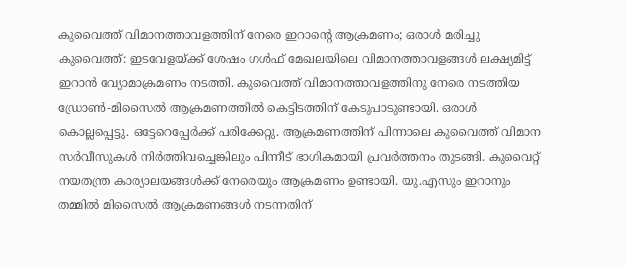കുവൈത്ത് വിമാനത്താവളത്തിന് നേരെ ഇറാന്റെ ആക്രമണം; ഒരാൾ മരിച്ചു
കുവൈത്ത്: ഇടവേളയ്ക്ക് ശേഷം ഗൾഫ് മേഖലയിലെ വിമാനത്താവളങ്ങൾ ലക്ഷ്യമിട്ട് ഇറാൻ വ്യോമാക്രമണം നടത്തി. കുവൈത്ത് വിമാനത്താവളത്തിനു നേരെ നടത്തിയ ഡ്രോൺ-മിസൈൽ ആക്രമണത്തിൽ കെട്ടിടത്തിന് കേടുപാടുണ്ടായി. ഒരാൾ കൊല്ലപ്പെട്ടു. ഒട്ടേറെപ്പേർക്ക് പരിക്കേറ്റു. ആക്രമണത്തിന് പിന്നാലെ കുവൈത്ത് വിമാന സർവീസുകൾ നിർത്തിവച്ചെങ്കിലും പിന്നീട് ഭാഗികമായി പ്രവർത്തനം തുടങ്ങി. കുവൈറ്റ് നയതന്ത്ര കാര്യാലയങ്ങൾക്ക് നേരെയും ആക്രമണം ഉണ്ടായി. യു.എസും ഇറാനും തമ്മിൽ മിസൈൽ ആക്രമണങ്ങൾ നടന്നതിന്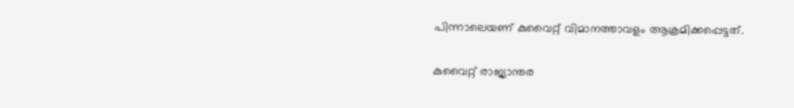പിന്നാലെയണ് കുവൈറ്റ് വിമാനത്താവളം ആക്രമിക്കപ്പെട്ടത്.

കുവൈറ്റ് രാജ്യാന്തര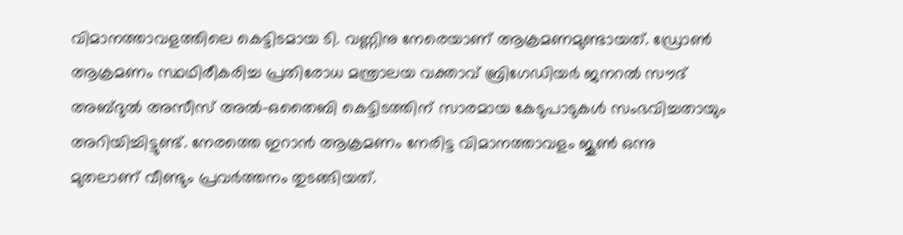വിമാനത്താവളത്തിലെ കെട്ടിടമായ ടി. വണ്ണിനു നേരെയാണ് ആക്രമണമുണ്ടായത്. ഡ്രോൺ ആക്രമണം സ്ഥഥിരീകരിച്ച പ്രതിരോധ മന്ത്രാലയ വക്താവ് ബ്രിഗേഡിയർ ജനറൽ സൗദ് അബ്ദുൽ അസീസ് അൽ-ഒതൈബി കെട്ടിടത്തിന് സാരമായ കേടുപാടുകൾ സംഭവിച്ചതായും അറിയിച്ചിട്ടുണ്ട്. നേരത്തെ ഇറാൻ ആക്രമണം നേരിട്ട വിമാനത്താവളം ജൂൺ ഒന്നു മുതലാണ് വീണ്ടും പ്രവർത്തനം തുടങ്ങിയത്.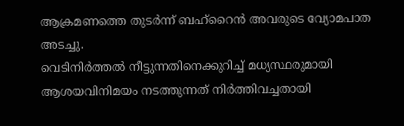ആക്രമണത്തെ തുടർന്ന് ബഹ്റൈൻ അവരുടെ വ്യോമപാത അടച്ചു.
വെടിനിർത്തൽ നീട്ടുന്നതിനെക്കുറിച്ച് മധ്യസ്ഥരുമായി ആശയവിനിമയം നടത്തുന്നത് നിർത്തിവച്ചതായി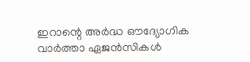ഇറാന്റെ അർദ്ധ ഔദ്യോഗിക വാർത്താ ഏജൻസികൾ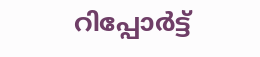റിപ്പോർട്ട്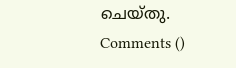ചെയ്തു.
Comments ()